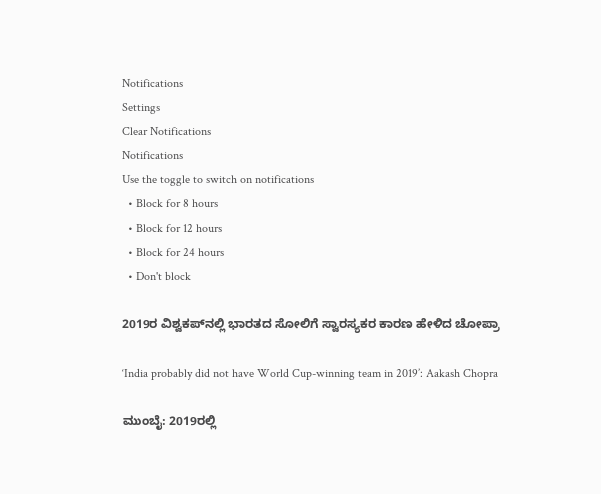Notifications
Settings
Clear Notifications
Notifications
Use the toggle to switch on notifications
  • Block for 8 hours
  • Block for 12 hours
  • Block for 24 hours
  • Don't block

2019ರ ವಿಶ್ವಕಪ್‌ನಲ್ಲಿ ಭಾರತದ ಸೋಲಿಗೆ ಸ್ವಾರಸ್ಯಕರ ಕಾರಣ ಹೇಳಿದ ಚೋಪ್ರಾ

‘India probably did not have World Cup-winning team in 2019’: Aakash Chopra

ಮುಂಬೈ: 2019ರಲ್ಲಿ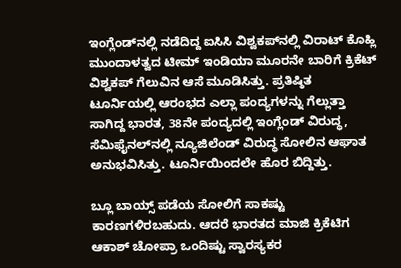ಇಂಗ್ಲೆಂಡ್‌ನಲ್ಲಿ ನಡೆದಿದ್ದ ಐಸಿಸಿ ವಿಶ್ವಕಪ್‌ನಲ್ಲಿ ವಿರಾಟ್ ಕೊಹ್ಲಿ ಮುಂದಾಳತ್ವದ ಟೀಮ್ ಇಂಡಿಯಾ ಮೂರನೇ ಬಾರಿಗೆ ಕ್ರಿಕೆಟ್ ವಿಶ್ವಕಪ್ ಗೆಲುವಿನ ಆಸೆ ಮೂಡಿಸಿತ್ತು. ಪ್ರತಿಷ್ಠಿತ ಟೂರ್ನಿಯಲ್ಲಿ ಆರಂಭದ ಎಲ್ಲಾ ಪಂದ್ಯಗಳನ್ನು ಗೆಲ್ಲುತ್ತಾ ಸಾಗಿದ್ದ ಭಾರತ, 38ನೇ ಪಂದ್ಯದಲ್ಲಿ ಇಂಗ್ಲೆಂಡ್ ವಿರುದ್ಧ, ಸೆಮಿಫೈನಲ್‌ನಲ್ಲಿ ನ್ಯೂಜಿಲೆಂಡ್ ವಿರುದ್ಧ ಸೋಲಿನ ಆಘಾತ ಅನುಭವಿಸಿತ್ತು. ಟೂರ್ನಿಯಿಂದಲೇ ಹೊರ ಬಿದ್ದಿತ್ತು.

ಬ್ಲೂ ಬಾಯ್ಸ್ ಪಡೆಯ ಸೋಲಿಗೆ ಸಾಕಷ್ಟು ಕಾರಣಗಳಿರಬಹುದು. ಆದರೆ ಭಾರತದ ಮಾಜಿ ಕ್ರಿಕೆಟಿಗ ಆಕಾಶ್ ಚೋಪ್ರಾ ಒಂದಿಷ್ಟು ಸ್ವಾರಸ್ಯಕರ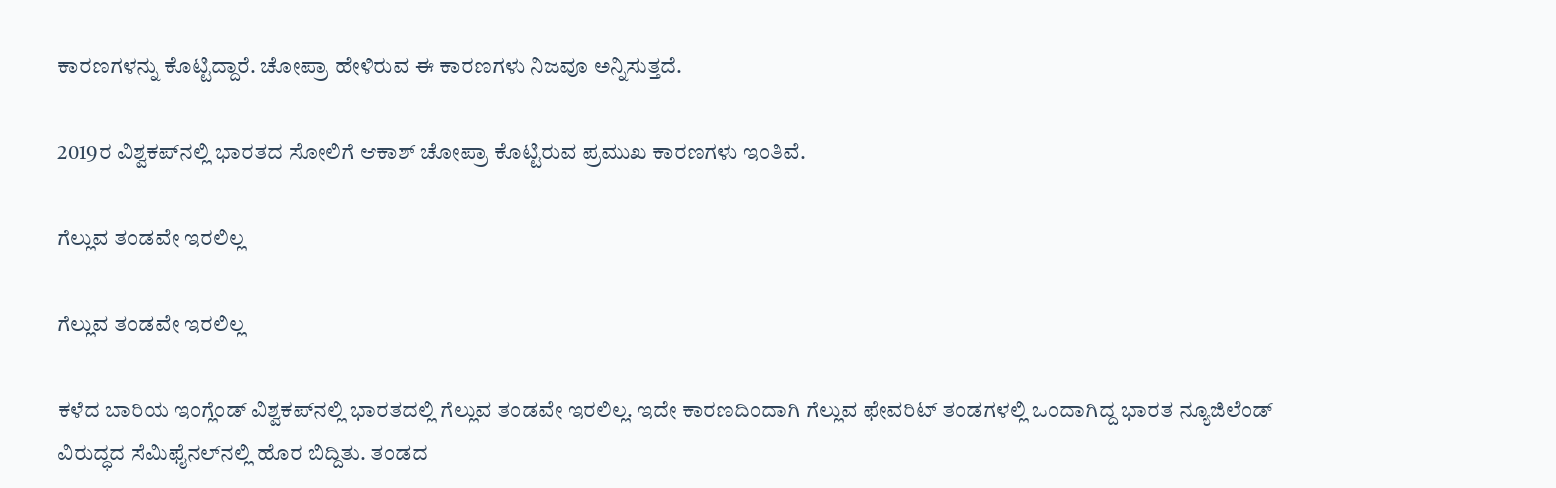ಕಾರಣಗಳನ್ನು ಕೊಟ್ಟಿದ್ದಾರೆ. ಚೋಪ್ರಾ ಹೇಳಿರುವ ಈ ಕಾರಣಗಳು ನಿಜವೂ ಅನ್ನಿಸುತ್ತದೆ.

2019ರ ವಿಶ್ವಕಪ್‌ನಲ್ಲಿ ಭಾರತದ ಸೋಲಿಗೆ ಆಕಾಶ್ ಚೋಪ್ರಾ ಕೊಟ್ಟಿರುವ ಪ್ರಮುಖ ಕಾರಣಗಳು ಇಂತಿವೆ.

ಗೆಲ್ಲುವ ತಂಡವೇ ಇರಲಿಲ್ಲ

ಗೆಲ್ಲುವ ತಂಡವೇ ಇರಲಿಲ್ಲ

ಕಳೆದ ಬಾರಿಯ ಇಂಗ್ಲೆಂಡ್ ವಿಶ್ವಕಪ್‌ನಲ್ಲಿ ಭಾರತದಲ್ಲಿ ಗೆಲ್ಲುವ ತಂಡವೇ ಇರಲಿಲ್ಲ. ಇದೇ ಕಾರಣದಿಂದಾಗಿ ಗೆಲ್ಲುವ ಫೇವರಿಟ್ ತಂಡಗಳಲ್ಲಿ ಒಂದಾಗಿದ್ದ ಭಾರತ ನ್ಯೂಜಿಲೆಂಡ್‌ ವಿರುದ್ಧದ ಸೆಮಿಫೈನಲ್‌ನಲ್ಲಿ ಹೊರ ಬಿದ್ದಿತು. ತಂಡದ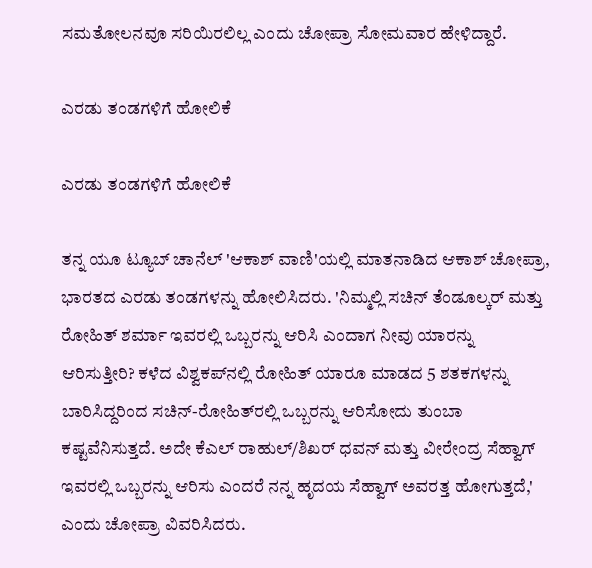ಸಮತೋಲನವೂ ಸರಿಯಿರಲಿಲ್ಲ ಎಂದು ಚೋಪ್ರಾ ಸೋಮವಾರ ಹೇಳಿದ್ದಾರೆ.

ಎರಡು ತಂಡಗಳಿಗೆ ಹೋಲಿಕೆ

ಎರಡು ತಂಡಗಳಿಗೆ ಹೋಲಿಕೆ

ತನ್ನ ಯೂ ಟ್ಯೂಬ್ ಚಾನೆಲ್ 'ಆಕಾಶ್ ವಾಣಿ'ಯಲ್ಲಿ ಮಾತನಾಡಿದ ಆಕಾಶ್ ಚೋಪ್ರಾ, ಭಾರತದ ಎರಡು ತಂಡಗಳನ್ನು ಹೋಲಿಸಿದರು. 'ನಿಮ್ಮಲ್ಲಿ ಸಚಿನ್ ತೆಂಡೂಲ್ಕರ್ ಮತ್ತು ರೋಹಿತ್ ಶರ್ಮಾ ಇವರಲ್ಲಿ ಒಬ್ಬರನ್ನು ಆರಿಸಿ ಎಂದಾಗ ನೀವು ಯಾರನ್ನು ಆರಿಸುತ್ತೀರಿ? ಕಳೆದ ವಿಶ್ವಕಪ್‌ನಲ್ಲಿ ರೋಹಿತ್ ಯಾರೂ ಮಾಡದ 5 ಶತಕಗಳನ್ನು ಬಾರಿಸಿದ್ದರಿಂದ ಸಚಿನ್-ರೋಹಿತ್‌ರಲ್ಲಿ ಒಬ್ಬರನ್ನು ಆರಿಸೋದು ತುಂಬಾ ಕಷ್ಟವೆನಿಸುತ್ತದೆ. ಅದೇ ಕೆಎಲ್ ರಾಹುಲ್/ಶಿಖರ್ ಧವನ್ ಮತ್ತು ವೀರೇಂದ್ರ ಸೆಹ್ವಾಗ್ ಇವರಲ್ಲಿ ಒಬ್ಬರನ್ನು ಆರಿಸು ಎಂದರೆ ನನ್ನ ಹೃದಯ ಸೆಹ್ವಾಗ್ ಅವರತ್ತ ಹೋಗುತ್ತದೆ,' ಎಂದು ಚೋಪ್ರಾ ವಿವರಿಸಿದರು.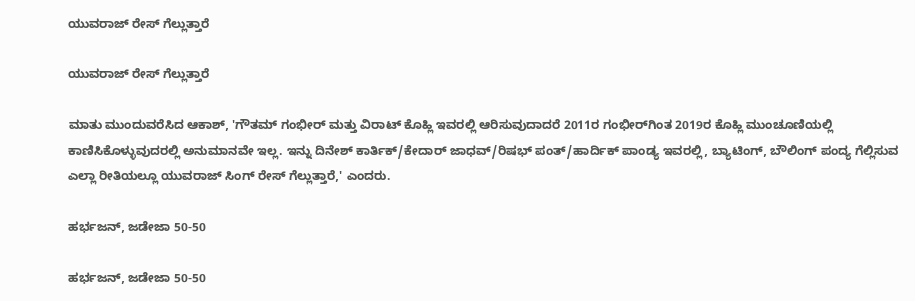ಯುವರಾಜ್ ರೇಸ್ ಗೆಲ್ಲುತ್ತಾರೆ

ಯುವರಾಜ್ ರೇಸ್ ಗೆಲ್ಲುತ್ತಾರೆ

ಮಾತು ಮುಂದುವರೆಸಿದ ಆಕಾಶ್, 'ಗೌತಮ್ ಗಂಭೀರ್ ಮತ್ತು ವಿರಾಟ್ ಕೊಹ್ಲಿ ಇವರಲ್ಲಿ ಆರಿಸುವುದಾದರೆ 2011ರ ಗಂಭೀರ್‌ಗಿಂತ 2019ರ ಕೊಹ್ಲಿ ಮುಂಚೂಣಿಯಲ್ಲಿ ಕಾಣಿಸಿಕೊಳ್ಳುವುದರಲ್ಲಿ ಅನುಮಾನವೇ ಇಲ್ಲ. ಇನ್ನು ದಿನೇಶ್ ಕಾರ್ತಿಕ್/ಕೇದಾರ್ ಜಾಧವ್/ರಿಷಭ್ ಪಂತ್/ಹಾರ್ದಿಕ್ ಪಾಂಡ್ಯ ಇವರಲ್ಲಿ, ಬ್ಯಾಟಿಂಗ್, ಬೌಲಿಂಗ್ ಪಂದ್ಯ ಗೆಲ್ಲಿಸುವ ಎಲ್ಲಾ ರೀತಿಯಲ್ಲೂ ಯುವರಾಜ್ ಸಿಂಗ್ ರೇಸ್ ಗೆಲ್ಲುತ್ತಾರೆ,' ಎಂದರು.

ಹರ್ಭಜನ್, ಜಡೇಜಾ 50-50

ಹರ್ಭಜನ್, ಜಡೇಜಾ 50-50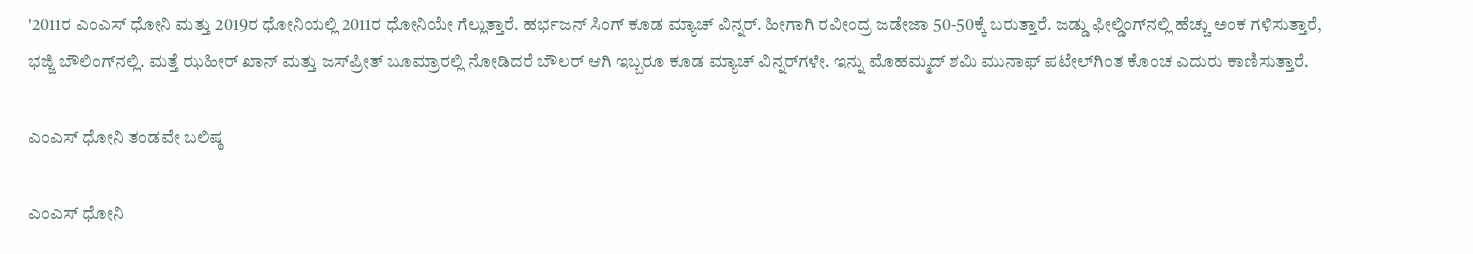'2011ರ ಎಂಎಸ್ ಧೋನಿ ಮತ್ತು 2019ರ ಧೋನಿಯಲ್ಲಿ 2011ರ ಧೋನಿಯೇ ಗೆಲ್ಲುತ್ತಾರೆ. ಹರ್ಭಜನ್ ಸಿಂಗ್ ಕೂಡ ಮ್ಯಾಚ್ ವಿನ್ನರ್. ಹೀಗಾಗಿ ರವೀಂದ್ರ ಜಡೇಜಾ 50-50ಕ್ಕೆ ಬರುತ್ತಾರೆ. ಜಡ್ಡು ಫೀಲ್ಡಿಂಗ್‌ನಲ್ಲಿ ಹೆಚ್ಚು ಅಂಕ ಗಳಿಸುತ್ತಾರೆ, ಭಜ್ಜಿ ಬೌಲಿಂಗ್‌ನಲ್ಲಿ. ಮತ್ತೆ ಝಹೀರ್ ಖಾನ್ ಮತ್ತು ಜಸ್‌ಪ್ರೀತ್ ಬೂಮ್ರಾರಲ್ಲಿ ನೋಡಿದರೆ ಬೌಲರ್ ಆಗಿ ಇಬ್ಬರೂ ಕೂಡ ಮ್ಯಾಚ್ ವಿನ್ನರ್‌ಗಳೇ. ಇನ್ನು ಮೊಹಮ್ಮದ್ ಶಮಿ ಮುನಾಫ್ ಪಟೇಲ್‌ಗಿಂತ ಕೊಂಚ ಎದುರು ಕಾಣಿಸುತ್ತಾರೆ.

ಎಂಎಸ್ ಧೋನಿ ತಂಡವೇ ಬಲಿಷ್ಠ

ಎಂಎಸ್ ಧೋನಿ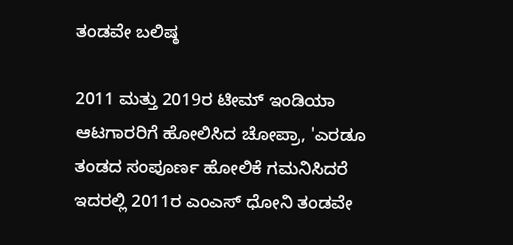ತಂಡವೇ ಬಲಿಷ್ಠ

2011 ಮತ್ತು 2019ರ ಟೀಮ್ ಇಂಡಿಯಾ ಆಟಗಾರರಿಗೆ ಹೋಲಿಸಿದ ಚೋಪ್ರಾ, 'ಎರಡೂ ತಂಡದ ಸಂಪೂರ್ಣ ಹೋಲಿಕೆ ಗಮನಿಸಿದರೆ ಇದರಲ್ಲಿ 2011ರ ಎಂಎಸ್ ಧೋನಿ ತಂಡವೇ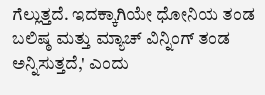ಗೆಲ್ಲುತ್ತದೆ. ಇದಕ್ಕಾಗಿಯೇ ಧೋನಿಯ ತಂಡ ಬಲಿಷ್ಠ ಮತ್ತು ಮ್ಯಾಚ್ ವಿನ್ನಿಂಗ್‌ ತಂಡ ಅನ್ನಿಸುತ್ತದೆ,' ಎಂದು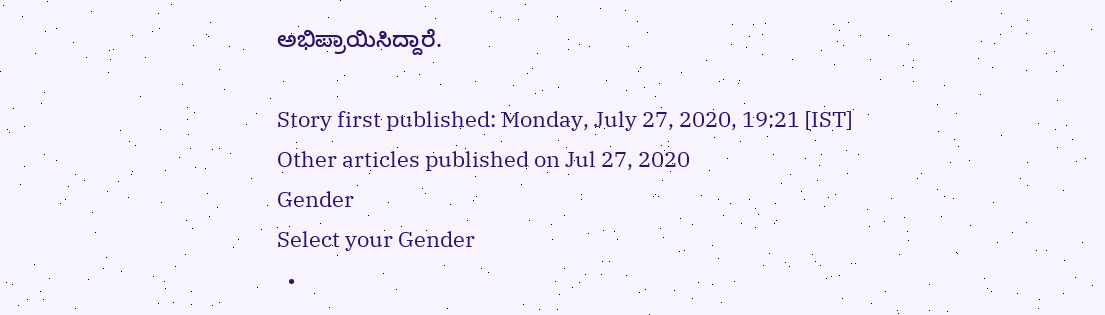ಅಭಿಪ್ರಾಯಿಸಿದ್ದಾರೆ.

Story first published: Monday, July 27, 2020, 19:21 [IST]
Other articles published on Jul 27, 2020
Gender
Select your Gender
  •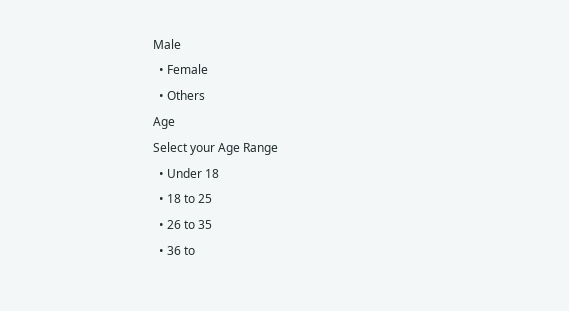Male
  • Female
  • Others
Age
Select your Age Range
  • Under 18
  • 18 to 25
  • 26 to 35
  • 36 to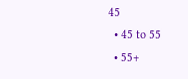45
  • 45 to 55
  • 55+